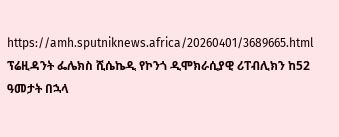https://amh.sputniknews.africa/20260401/3689665.html
ፕሬዚዳንት ፌሌክስ ሺሴኬዲ የኮንጎ ዲሞክራሲያዊ ሪፐብሊክን ከ52 ዓመታት በኋላ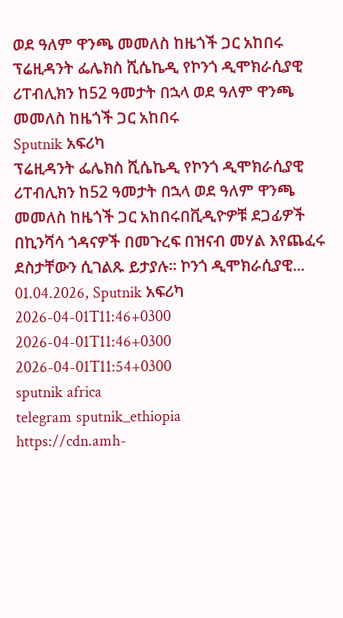ወደ ዓለም ዋንጫ መመለስ ከዜጎች ጋር አከበሩ
ፕሬዚዳንት ፌሌክስ ሺሴኬዲ የኮንጎ ዲሞክራሲያዊ ሪፐብሊክን ከ52 ዓመታት በኋላ ወደ ዓለም ዋንጫ መመለስ ከዜጎች ጋር አከበሩ
Sputnik አፍሪካ
ፕሬዚዳንት ፌሌክስ ሺሴኬዲ የኮንጎ ዲሞክራሲያዊ ሪፐብሊክን ከ52 ዓመታት በኋላ ወደ ዓለም ዋንጫ መመለስ ከዜጎች ጋር አከበሩበቪዲዮዎቹ ደጋፊዎች በኪንሻሳ ጎዳናዎች በመጉረፍ በዝናብ መሃል እየጨፈሩ ደስታቸውን ሲገልጹ ይታያሉ፡፡ ኮንጎ ዲሞክራሲያዊ... 01.04.2026, Sputnik አፍሪካ
2026-04-01T11:46+0300
2026-04-01T11:46+0300
2026-04-01T11:54+0300
sputnik africa
telegram sputnik_ethiopia
https://cdn.amh-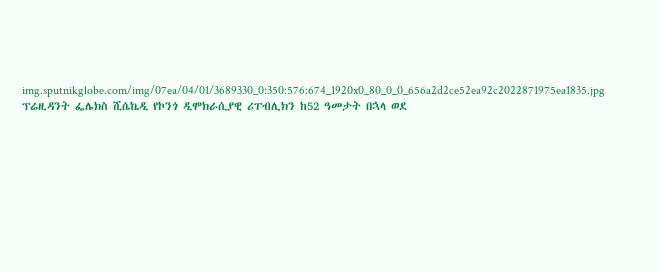img.sputnikglobe.com/img/07ea/04/01/3689330_0:350:576:674_1920x0_80_0_0_656a2d2ce52ea92c2022871975ea1835.jpg
ፕሬዚዳንት ፌሌክስ ሺሴኬዲ የኮንጎ ዲሞክራሲያዊ ሪፐብሊክን ከ52 ዓመታት በኋላ ወደ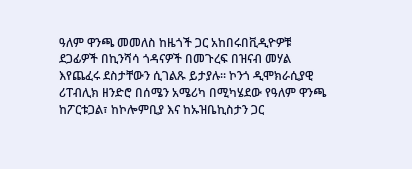ዓለም ዋንጫ መመለስ ከዜጎች ጋር አከበሩበቪዲዮዎቹ ደጋፊዎች በኪንሻሳ ጎዳናዎች በመጉረፍ በዝናብ መሃል እየጨፈሩ ደስታቸውን ሲገልጹ ይታያሉ፡፡ ኮንጎ ዲሞክራሲያዊ ሪፐብሊክ ዘንድሮ በሰሜን አሜሪካ በሚካሄደው የዓለም ዋንጫ ከፖርቱጋል፣ ከኮሎምቢያ እና ከኡዝቤኪስታን ጋር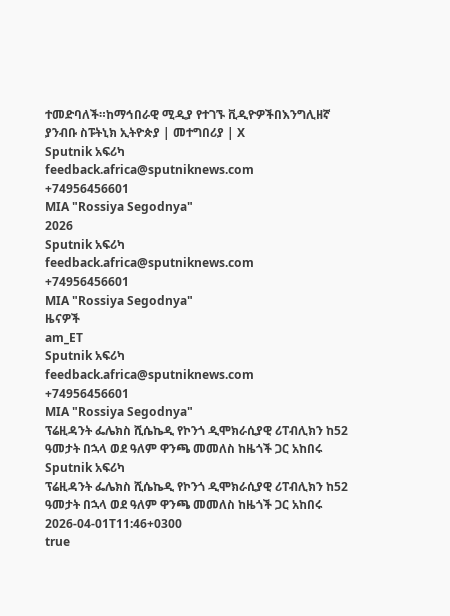ተመድባለች።ከማኅበራዊ ሚዲያ የተገኙ ቪዲዮዎችበእንግሊዘኛ ያንብቡ ስፑትኒክ ኢትዮጵያ | መተግበሪያ | X
Sputnik አፍሪካ
feedback.africa@sputniknews.com
+74956456601
MIA "Rossiya Segodnya"
2026
Sputnik አፍሪካ
feedback.africa@sputniknews.com
+74956456601
MIA "Rossiya Segodnya"
ዜናዎች
am_ET
Sputnik አፍሪካ
feedback.africa@sputniknews.com
+74956456601
MIA "Rossiya Segodnya"
ፕሬዚዳንት ፌሌክስ ሺሴኬዲ የኮንጎ ዲሞክራሲያዊ ሪፐብሊክን ከ52 ዓመታት በኋላ ወደ ዓለም ዋንጫ መመለስ ከዜጎች ጋር አከበሩ
Sputnik አፍሪካ
ፕሬዚዳንት ፌሌክስ ሺሴኬዲ የኮንጎ ዲሞክራሲያዊ ሪፐብሊክን ከ52 ዓመታት በኋላ ወደ ዓለም ዋንጫ መመለስ ከዜጎች ጋር አከበሩ
2026-04-01T11:46+0300
true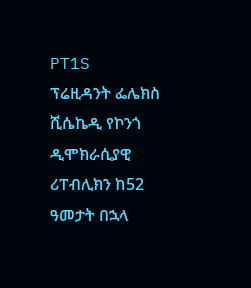PT1S
ፕሬዚዳንት ፌሌክስ ሺሴኬዲ የኮንጎ ዲሞክራሲያዊ ሪፐብሊክን ከ52 ዓመታት በኋላ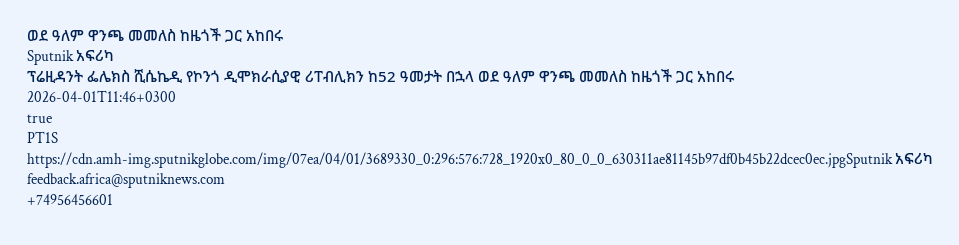ወደ ዓለም ዋንጫ መመለስ ከዜጎች ጋር አከበሩ
Sputnik አፍሪካ
ፕሬዚዳንት ፌሌክስ ሺሴኬዲ የኮንጎ ዲሞክራሲያዊ ሪፐብሊክን ከ52 ዓመታት በኋላ ወደ ዓለም ዋንጫ መመለስ ከዜጎች ጋር አከበሩ
2026-04-01T11:46+0300
true
PT1S
https://cdn.amh-img.sputnikglobe.com/img/07ea/04/01/3689330_0:296:576:728_1920x0_80_0_0_630311ae81145b97df0b45b22dcec0ec.jpgSputnik አፍሪካ
feedback.africa@sputniknews.com
+74956456601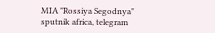MIA "Rossiya Segodnya"
sputnik africa, telegram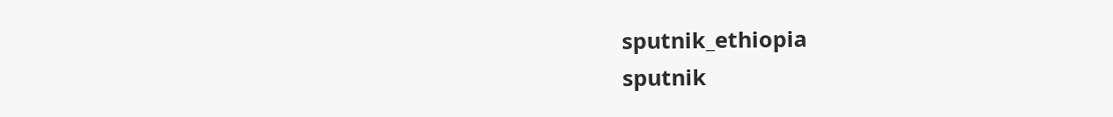sputnik_ethiopia
sputnik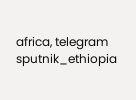africa, telegram sputnik_ethiopia